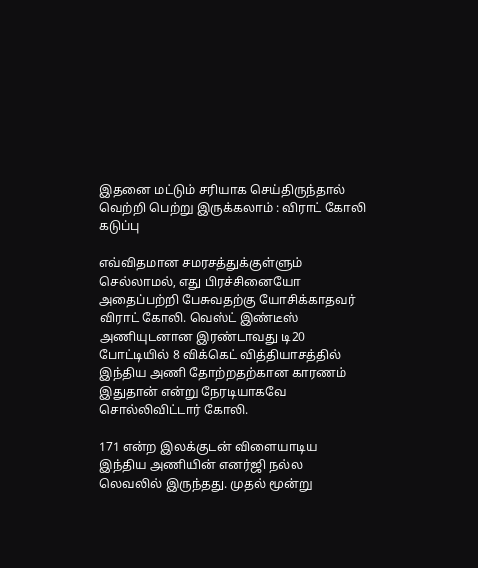இதனை மட்டும் சரியாக செய்திருந்தால் வெற்றி பெற்று இருக்கலாம் : விராட் கோலி கடுப்பு

எவ்விதமான சமரசத்துக்குள்ளும் செல்லாமல், எது பிரச்சினையோ அதைப்பற்றி பேசுவதற்கு யோசிக்காதவர் விராட் கோலி. வெஸ்ட் இண்டீஸ் அணியுடனான இரண்டாவது டி20 போட்டியில் 8 விக்கெட் வித்தியாசத்தில் இந்திய அணி தோற்றதற்கான காரணம் இதுதான் என்று நேரடியாகவே சொல்லிவிட்டார் கோலி.

171 என்ற இலக்குடன் விளையாடிய இந்திய அணியின் எனர்ஜி நல்ல லெவலில் இருந்தது. முதல் மூன்று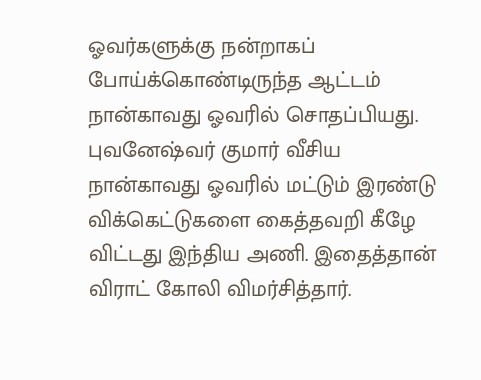ஓவர்களுக்கு நன்றாகப் போய்க்கொண்டிருந்த ஆட்டம் நான்காவது ஓவரில் சொதப்பியது. புவனேஷ்வர் குமார் வீசிய நான்காவது ஓவரில் மட்டும் இரண்டு விக்கெட்டுகளை கைத்தவறி கீழே விட்டது இந்திய அணி. இதைத்தான் விராட் கோலி விமர்சித்தார்.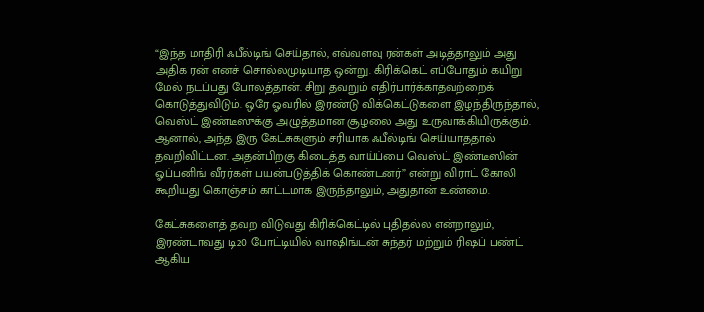“இந்த மாதிரி ஃபீல்டிங் செய்தால், எவ்வளவு ரன்கள் அடித்தாலும் அது அதிக ரன் எனச் சொல்லமுடியாத ஒன்று. கிரிக்கெட் எப்போதும் கயிறு மேல் நடப்பது போலத்தான். சிறு தவறும் எதிர்பார்க்காதவற்றைக் கொடுத்துவிடும். ஒரே ஓவரில் இரண்டு விக்கெட்டுகளை இழந்திருந்தால், வெஸ்ட் இண்டீஸுக்கு அழுத்தமான சூழலை அது உருவாக்கியிருக்கும். ஆனால், அந்த இரு கேட்சுகளும் சரியாக ஃபீல்டிங் செய்யாததால் தவறிவிட்டன. அதன்பிறகு கிடைத்த வாய்ப்பை வெஸ்ட் இண்டீஸின் ஓப்பனிங் வீரர்கள் பயன்படுத்திக் கொண்டனர்” என்று விராட் கோலி கூறியது கொஞ்சம் காட்டமாக இருந்தாலும், அதுதான் உண்மை.

கேட்சுகளைத் தவற விடுவது கிரிக்கெட்டில் புதிதல்ல என்றாலும், இரண்டாவது டி20 போட்டியில் வாஷிங்டன் சுந்தர் மற்றும் ரிஷப் பண்ட் ஆகிய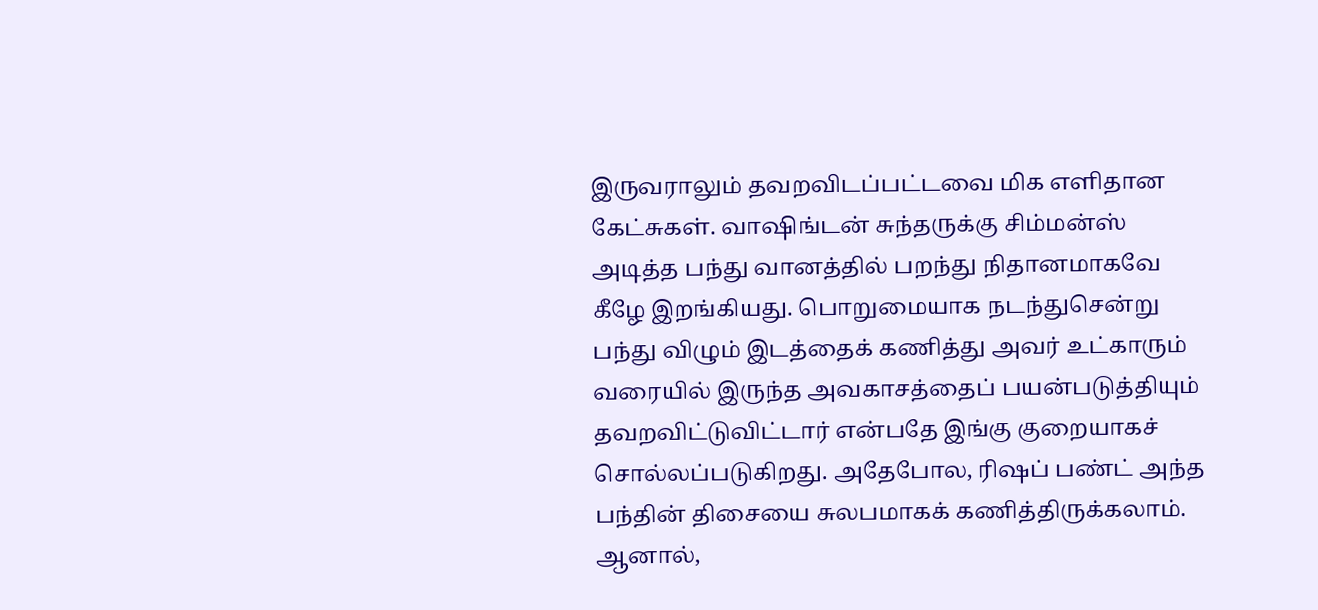இருவராலும் தவறவிடப்பட்டவை மிக எளிதான கேட்சுகள். வாஷிங்டன் சுந்தருக்கு சிம்மன்ஸ் அடித்த பந்து வானத்தில் பறந்து நிதானமாகவே கீழே இறங்கியது. பொறுமையாக நடந்துசென்று பந்து விழும் இடத்தைக் கணித்து அவர் உட்காரும் வரையில் இருந்த அவகாசத்தைப் பயன்படுத்தியும் தவறவிட்டுவிட்டார் என்பதே இங்கு குறையாகச் சொல்லப்படுகிறது. அதேபோல, ரிஷப் பண்ட் அந்த பந்தின் திசையை சுலபமாகக் கணித்திருக்கலாம். ஆனால்,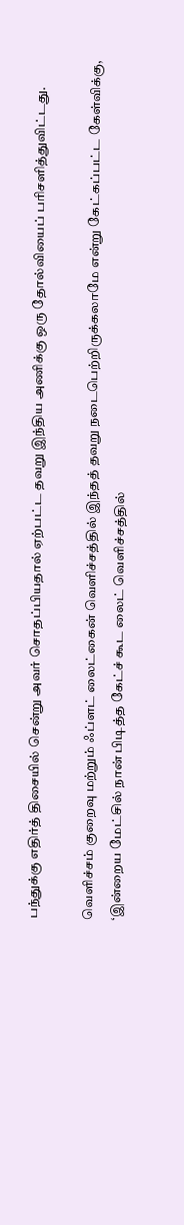பந்துக்கு எதிர்த் திசையில் சென்று அவர் சொதப்பியதால் ஏற்பட்ட தவறு இந்திய அணிக்கு ஒரு தோல்வியைப் பரிசளித்துவிட்டது.

வெளிச்சம் குறைவு மற்றும் ஃப்ளட் லைட்கைன் வெளிச்சத்தில் இந்தத் தவறு நடைபெற்றிருக்கலாமே என்று கேட்கப்பட்ட கேள்விக்கு, ‘இன்றைய மேட்சில் நான் பிடித்த கேட்ச் கூட லைட் வெளிச்சத்தில்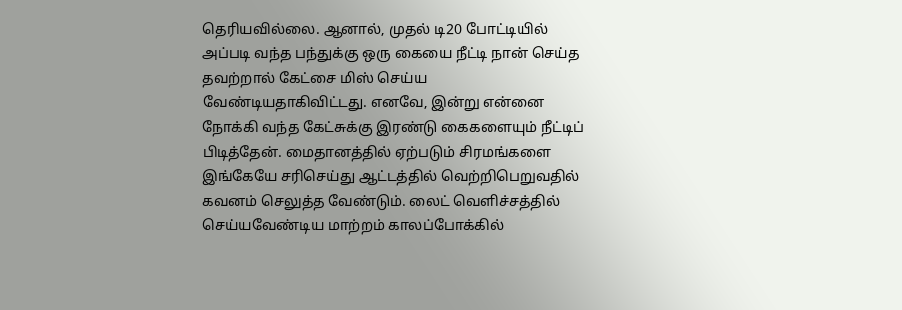தெரியவில்லை. ஆனால், முதல் டி20 போட்டியில் அப்படி வந்த பந்துக்கு ஒரு கையை நீட்டி நான் செய்த தவற்றால் கேட்சை மிஸ் செய்ய வேண்டியதாகிவிட்டது. எனவே, இன்று என்னை நோக்கி வந்த கேட்சுக்கு இரண்டு கைகளையும் நீட்டிப் பிடித்தேன். மைதானத்தில் ஏற்படும் சிரமங்களை இங்கேயே சரிசெய்து ஆட்டத்தில் வெற்றிபெறுவதில் கவனம் செலுத்த வேண்டும். லைட் வெளிச்சத்தில் செய்யவேண்டிய மாற்றம் காலப்போக்கில்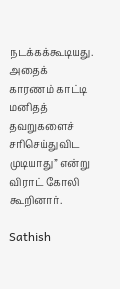நடக்கக்கூடியது. அதைக் காரணம் காட்டி மனிதத் தவறுகளைச் சரிசெய்துவிட முடியாது” என்று விராட் கோலி கூறினார்.

Sathish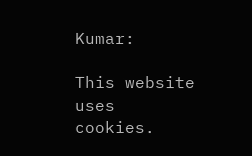Kumar:

This website uses cookies.